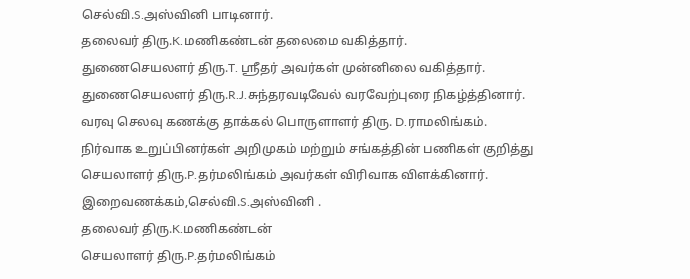செல்வி.S.அஸ்வினி பாடினார்.
தலைவர் திரு.K.மணிகண்டன் தலைமை வகித்தார்.
துணைசெயலளர் திரு.T. ஸ்ரீதர் அவர்கள் முன்னிலை வகித்தார்.
துணைசெயலளர் திரு.R.J.சுந்தரவடிவேல் வரவேற்புரை நிகழ்த்தினார்.
வரவு செலவு கணக்கு தாக்கல் பொருளாளர் திரு. D.ராமலிங்கம்.
நிர்வாக உறுப்பினர்கள் அறிமுகம் மற்றும் சங்கத்தின் பணிகள் குறித்து
செயலாளர் திரு.P.தர்மலிங்கம் அவர்கள் விரிவாக விளக்கினார்.
இறைவணக்கம்,செல்வி.S.அஸ்வினி .
தலைவர் திரு.K.மணிகண்டன்
செயலாளர் திரு.P.தர்மலிங்கம்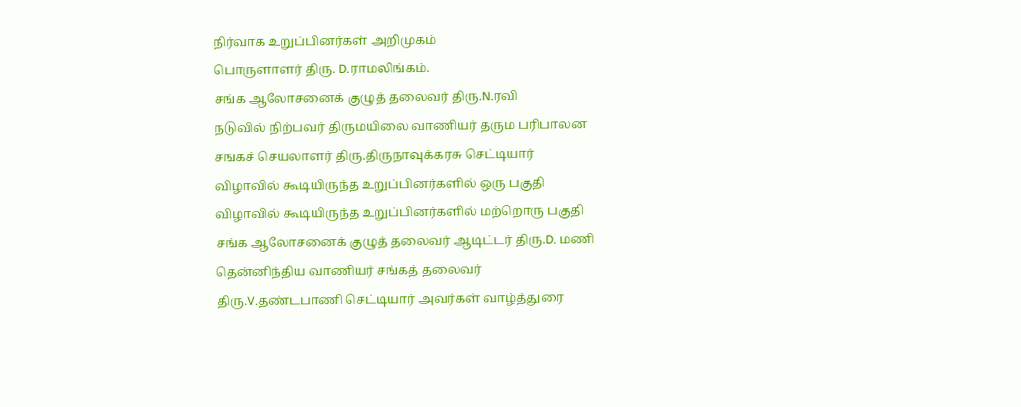நிர்வாக உறுப்பினர்கள் அறிமுகம்
பொருளாளர் திரு. D.ராமலிங்கம்.
சங்க ஆலோசனைக் குழுத் தலைவர் திரு.N.ரவி
நடுவில் நிற்பவர் திருமயிலை வாணியர் தரும பரிபாலன
சஙகச் செயலாளர் திரு.திருநாவுக்கரசு செட்டியார்
விழாவில் கூடியிருந்த உறுப்பினர்களில் ஒரு பகுதி
விழாவில் கூடியிருந்த உறுப்பினர்களில் மற்றொரு பகுதி
சங்க ஆலோசனைக் குழுத் தலைவர் ஆடிட்டர் திரு.D. மணி
தென்னிந்திய வாணியர் சங்கத் தலைவர்
திரு.V.தண்டபாணி செட்டியார் அவர்கள் வாழ்த்துரை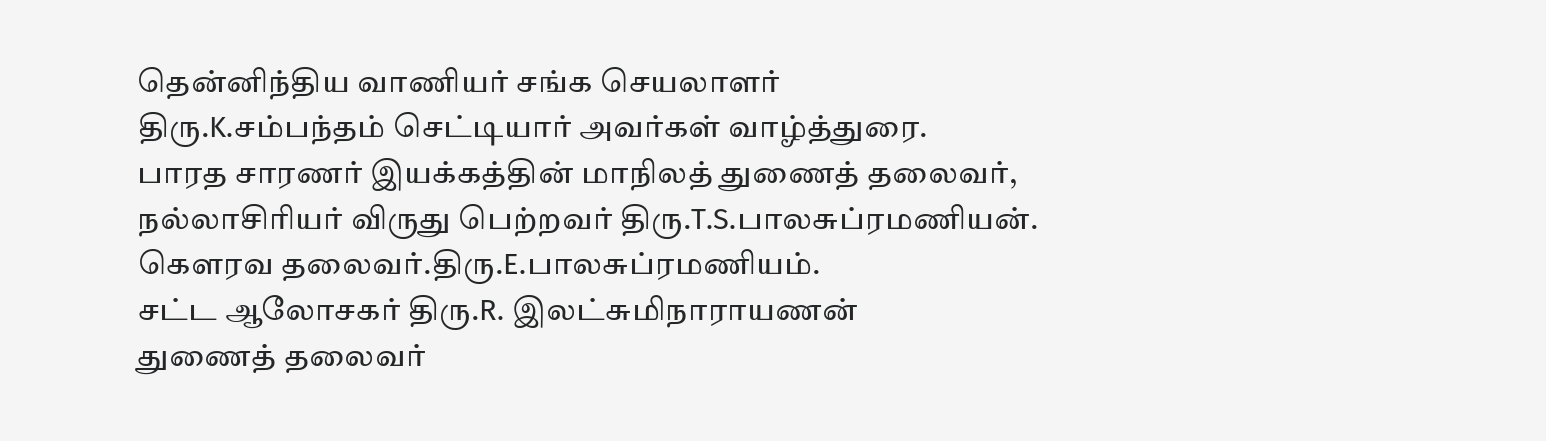தென்னிந்திய வாணியர் சங்க செயலாளர்
திரு.K.சம்பந்தம் செட்டியார் அவர்கள் வாழ்த்துரை.
பாரத சாரணர் இயக்கத்தின் மாநிலத் துணைத் தலைவர்,
நல்லாசிரியர் விருது பெற்றவர் திரு.T.S.பாலசுப்ரமணியன்.
கெளரவ தலைவர்.திரு.E.பாலசுப்ரமணியம்.
சட்ட ஆலோசகர் திரு.R. இலட்சுமிநாராயணன்
துணைத் தலைவர்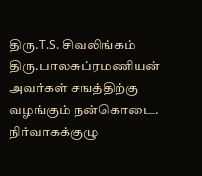திரு.T.S. சிவலிங்கம்
திரு.பாலசுப்ரமணியன் அவர்கள் சஙத்திற்கு வழங்கும் நன்கொடை.
நிர்வாகக்குழு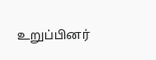உறுப்பினர்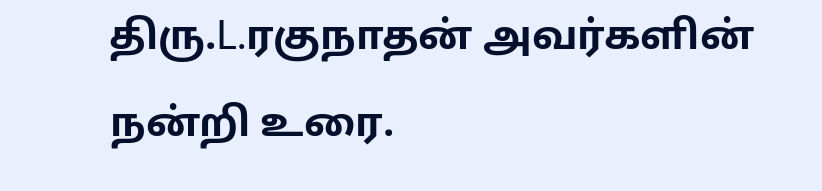திரு.L.ரகுநாதன் அவர்களின் நன்றி உரை.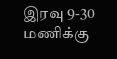இரவு 9-30 மணிக்கு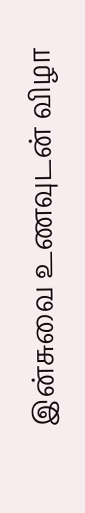இன்சுவை உணவுடன் விழா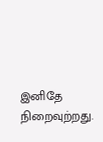இனிதே நிறைவுற்றது.